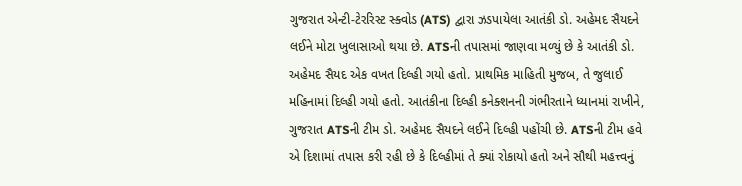ગુજરાત એન્ટી-ટેરરિસ્ટ સ્ક્વોડ (ATS) દ્વારા ઝડપાયેલા આતંકી ડો. અહેમદ સૈયદને લઈને મોટા ખુલાસાઓ થયા છે. ATSની તપાસમાં જાણવા મળ્યું છે કે આતંકી ડો. અહેમદ સૈયદ એક વખત દિલ્હી ગયો હતો. પ્રાથમિક માહિતી મુજબ, તે જુલાઈ મહિનામાં દિલ્હી ગયો હતો. આતંકીના દિલ્હી કનેક્શનની ગંભીરતાને ધ્યાનમાં રાખીને, ગુજરાત ATSની ટીમ ડો. અહેમદ સૈયદને લઈને દિલ્હી પહોંચી છે. ATSની ટીમ હવે એ દિશામાં તપાસ કરી રહી છે કે દિલ્હીમાં તે ક્યાં રોકાયો હતો અને સૌથી મહત્ત્વનું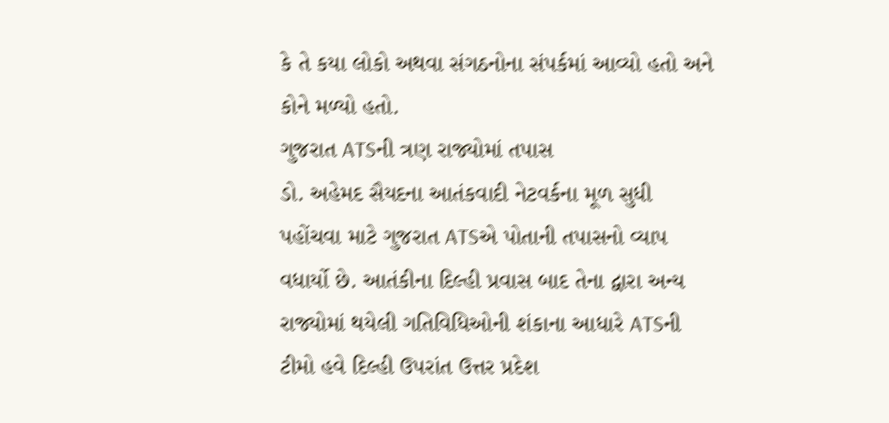કે તે કયા લોકો અથવા સંગઠનોના સંપર્કમાં આવ્યો હતો અને કોને મળ્યો હતો.
ગુજરાત ATSની ત્રણ રાજ્યોમાં તપાસ
ડો. અહેમદ સૈયદના આતંકવાદી નેટવર્કના મૂળ સુધી પહોંચવા માટે ગુજરાત ATSએ પોતાની તપાસનો વ્યાપ વધાર્યો છે. આતંકીના દિલ્હી પ્રવાસ બાદ તેના દ્વારા અન્ય રાજ્યોમાં થયેલી ગતિવિધિઓની શંકાના આધારે ATSની ટીમો હવે દિલ્હી ઉપરાંત ઉત્તર પ્રદેશ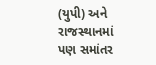(યુપી) અને રાજસ્થાનમાં પણ સમાંતર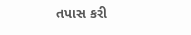તપાસ કરી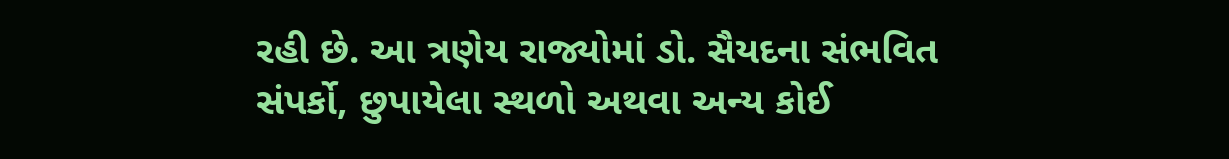રહી છે. આ ત્રણેય રાજ્યોમાં ડો. સૈયદના સંભવિત સંપર્કો, છુપાયેલા સ્થળો અથવા અન્ય કોઈ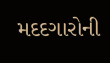મદદગારોની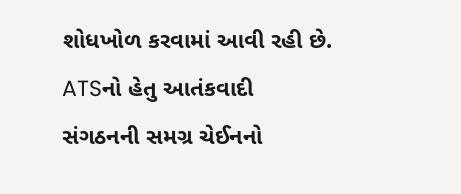શોધખોળ કરવામાં આવી રહી છે. ATSનો હેતુ આતંકવાદી સંગઠનની સમગ્ર ચેઈનનો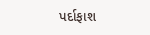પર્દાફાશ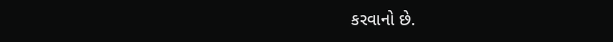કરવાનો છે.